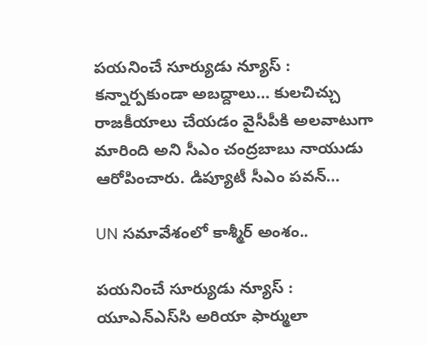పయనించే సూర్యుడు న్యూస్ : కన్నార్పకుండా అబద్దాలు… కులచిచ్చు రాజకీయాలు చేయడం వైసీపీకి అలవాటుగా మారింది అని సీఎం చంద్రబాబు నాయుడు ఆరోపించారు. డిప్యూటీ సీఎం పవన్…

UN సమావేశంలో కాశ్మీర్ అంశం..

పయనించే సూర్యుడు న్యూస్ : యూఎన్‌ఎస్‌సి అరియా ఫార్ములా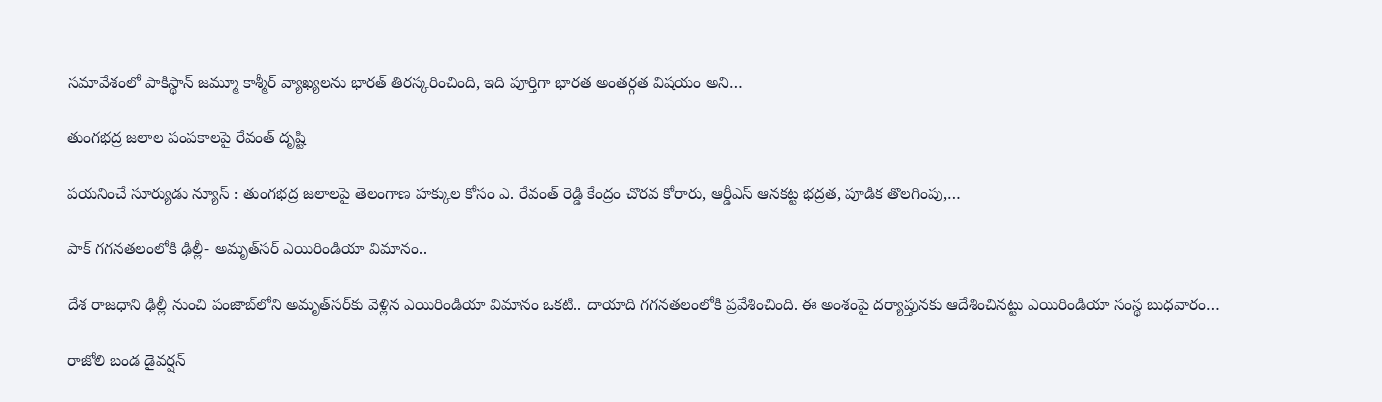సమావేశంలో పాకిస్థాన్ జమ్మూ కాశ్మీర్ వ్యాఖ్యలను భారత్ తిరస్కరించింది, ఇది పూర్తిగా భారత అంతర్గత విషయం అని…

తుంగభద్ర జలాల పంపకాలపై రేవంత్ దృష్టి

పయనించే సూర్యుడు న్యూస్ : తుంగభద్ర జలాలపై తెలంగాణ హక్కుల కోసం ఎ. రేవంత్ రెడ్డి కేంద్రం చొరవ కోరారు, ఆర్డీఎస్ ఆనకట్ట భద్రత, పూడిక తొలగింపు,…

పాక్ గగనతలంలోకి ఢిల్లీ- అమృత్‌సర్ ఎయిరిండియా విమానం..

దేశ రాజధాని ఢిల్లీ నుంచి పంజాబ్‌లోని అమృత్‌సర్‌కు వెళ్లిన ఎయిరిండియా విమానం ఒకటి.. దాయాది గగనతలంలోకి ప్రవేశించింది. ఈ అంశంపై దర్యాప్తునకు ఆదేశించినట్టు ఎయిరిండియా సంస్థ బుధవారం…

రాజోలి బండ డైవర్షన్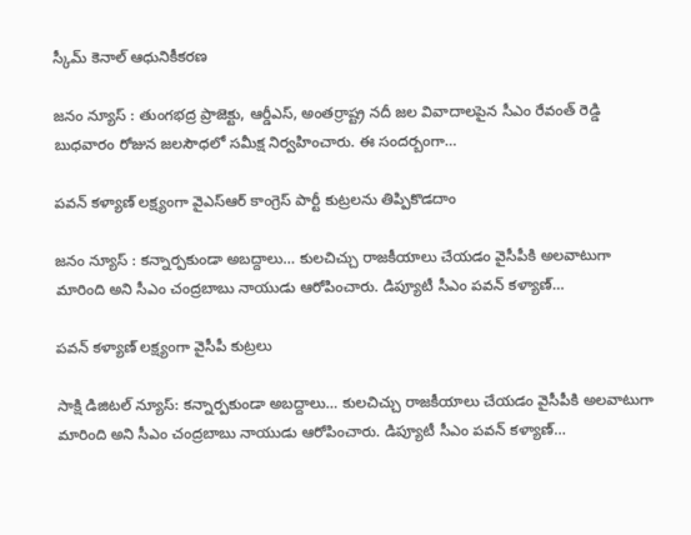స్కీమ్ కెనాల్ ఆధునికీకరణ‌

జనం న్యూస్ : తుంగ‌భ‌ద్ర ప్రాజెక్టు, ఆర్డీఎస్, అంతర్రాష్ట్ర నదీ జల వివాదాలపైన సీఎం రేవంత్ రెడ్డి బుధవారం రోజున జలసౌధలో సమీక్ష నిర్వహించారు. ఈ సందర్బంగా…

పవన్ కళ్యాణ్ లక్ష్యంగా వైఎస్ఆర్ కాంగ్రెస్ పార్టీ కుట్రలను తిప్పికొడదాం

జనం న్యూస్ : కన్నార్పకుండా అబద్దాలు… కులచిచ్చు రాజకీయాలు చేయడం వైసీపీకి అలవాటుగా మారింది అని సీఎం చంద్రబాబు నాయుడు ఆరోపించారు. డిప్యూటీ సీఎం పవన్ కళ్యాణ్…

పవన్ కళ్యాణ్ లక్ష్యంగా వైసీపీ కుట్రలు

సాక్షి డిజిటల్ న్యూస్: కన్నార్పకుండా అబద్దాలు… కులచిచ్చు రాజకీయాలు చేయడం వైసీపీకి అలవాటుగా మారింది అని సీఎం చంద్రబాబు నాయుడు ఆరోపించారు. డిప్యూటీ సీఎం పవన్ కళ్యాణ్…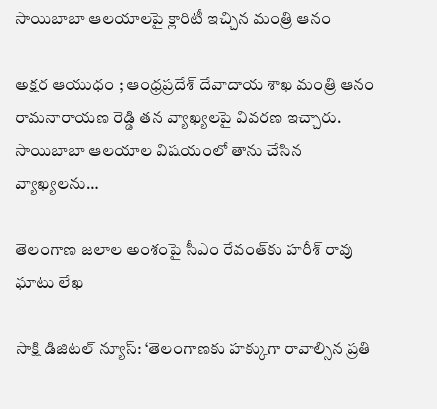సాయిబాబా ఆలయాలపై క్లారిటీ ఇచ్చిన మంత్రి ఆనం

అక్షర ఆయుధం ; ఆంధ్రప్రదేశ్ దేవాదాయ శాఖ మంత్రి ఆనం రామనారాయణ రెడ్డి తన వ్యాఖ్యలపై వివరణ ఇచ్చారు. సాయిబాబా ఆలయాల విషయంలో తాను చేసిన వ్యాఖ్యలను…

తెలంగాణ జలాల అంశంపై సీఎం రేవంత్‌కు హరీశ్ రావు ఘాటు లేఖ

సాక్షి డిజిటల్ న్యూస్: ‘తెలంగాణకు హక్కుగా రావాల్సిన ప్రతి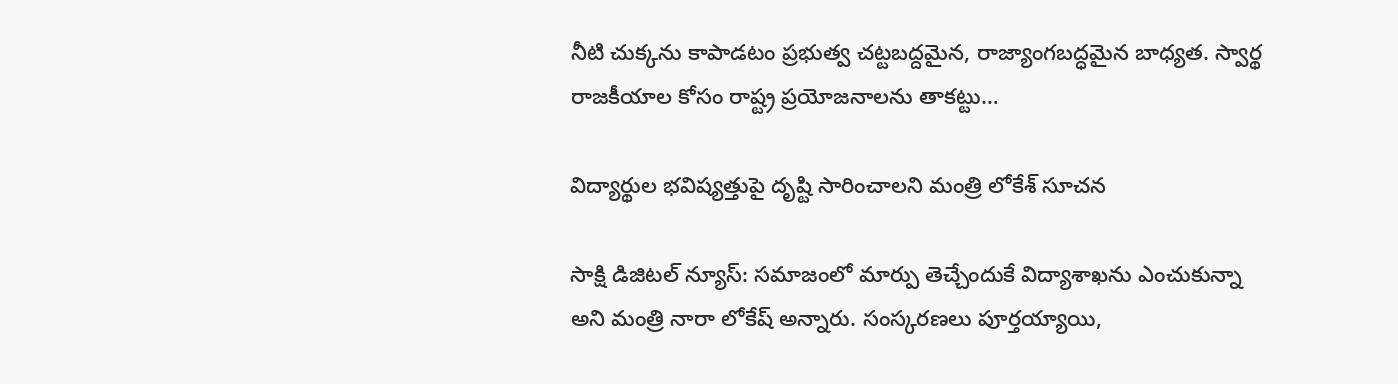నీటి చుక్కను కాపాడటం ప్రభుత్వ చట్టబద్దమైన, రాజ్యాంగబద్ధమైన బాధ్యత. స్వార్థ రాజకీయాల కోసం రాష్ట్ర ప్రయోజనాలను తాకట్టు…

విద్యార్థుల భవిష్యత్తుపై దృష్టి సారించాలని మంత్రి లోకేశ్ సూచన

సాక్షి డిజిటల్ న్యూస్: సమాజంలో మార్పు తెచ్చేందుకే విద్యాశాఖను ఎంచుకున్నా అని మంత్రి నారా లోకేష్ అన్నారు. సంస్కరణలు పూర్తయ్యాయి,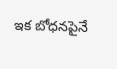ఇక బోధనపైనే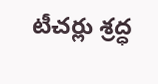టీచర్లు శ్రద్ధ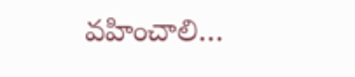వహించాలి…